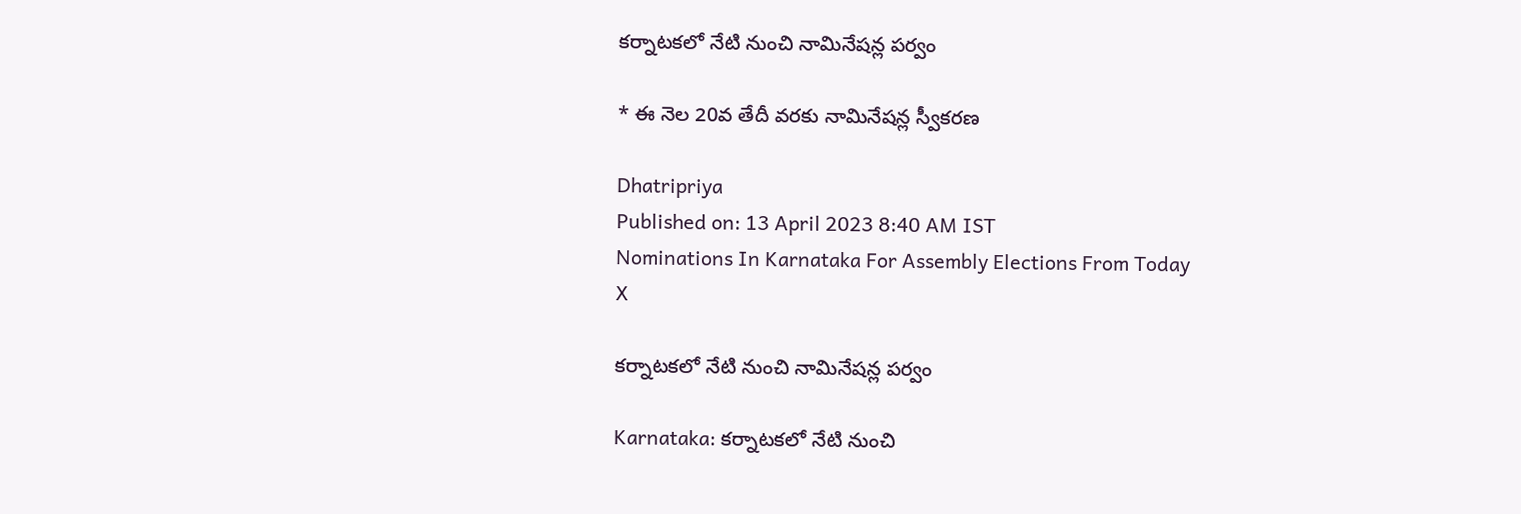కర్నాటకలో నేటి నుంచి నామినేషన్ల పర్వం

* ఈ నెల 20వ తేదీ వరకు నామినేషన్ల స్వీకరణ

Dhatripriya
Published on: 13 April 2023 8:40 AM IST
Nominations In Karnataka For Assembly Elections From Today
X

కర్నాటకలో నేటి నుంచి నామినేషన్ల పర్వం

Karnataka: కర్నాటకలో నేటి నుంచి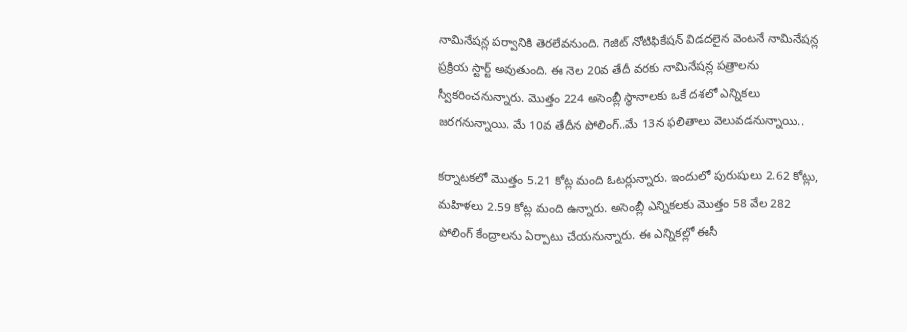నామినేషన్ల పర్వానికి తెరలేవనుంది. గెజిట్ నోటిఫికేషన్ విడదలైన వెంటనే నామినేషన్ల ప్రక్రియ స్టార్ట్ అవుతుంది. ఈ నెల 20వ తేదీ వరకు నామినేషన్ల పత్రాలను స్వీకరించనున్నారు. మొత్తం 224 అసెంబ్లీ స్థానాలకు ఒకే దశలో ఎన్నికలు జరగనున్నాయి. మే 10వ తేదీన పోలింగ్‌..మే 13న ఫలితాలు వెలువడనున్నాయి..

కర్నాటకలో మొత్తం 5.21 కోట్ల మంది ఓటర్లున్నారు. ఇందులో పురుషులు 2.62 కోట్లు, మహిళలు 2.59 కోట్ల మంది ఉన్నారు. అసెంబ్లీ ఎన్నికలకు మొత్తం 58 వేల 282 పోలింగ్‌ కేంద్రాలను ఏర్పాటు చేయనున్నారు. ఈ ఎన్నికల్లో ఈసీ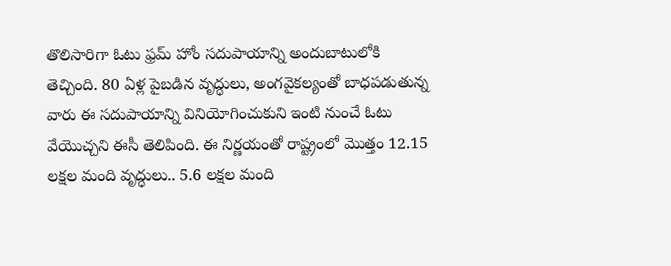తొలిసారిగా ఓటు ఫ్రమ్‌ హోం సదుపాయాన్ని అందుబాటులోకి తెచ్చింది. 80 ఏళ్ల పైబడిన వృద్ధులు, అంగవైకల్యంతో బాధపడుతున్న వారు ఈ సదుపాయాన్ని వినియోగించుకుని ఇంటి నుంచే ఓటు వేయొచ్చని ఈసీ తెలిపింది. ఈ నిర్ణయంతో రాష్ట్రంలో మొత్తం 12.15 లక్షల మంది వృద్ధులు.. 5.6 లక్షల మంది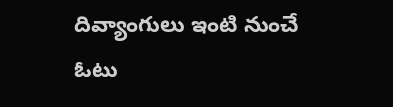దివ్యాంగులు ఇంటి నుంచే ఓటు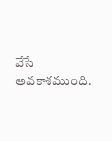వేసే అవకాశముంది.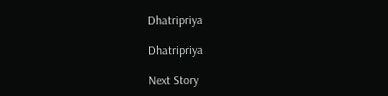Dhatripriya

Dhatripriya

Next Story